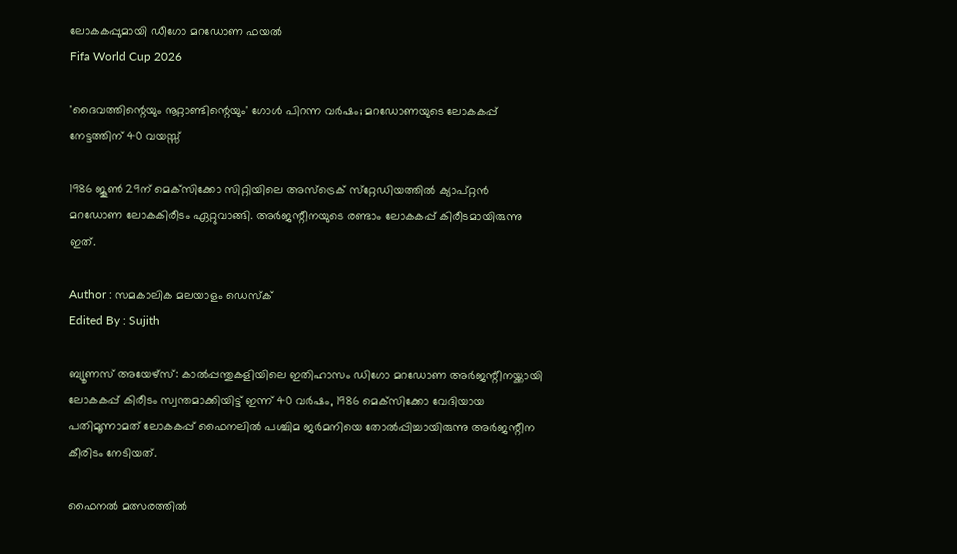ലോകകപ്പുമായി ഡീഗോ മറഡോണ ഫയല്‍
Fifa World Cup 2026

'ദൈവത്തിന്റെയും നൂറ്റാണ്ടിന്റെയും' ഗോള്‍ പിറന്ന വര്‍ഷം; മറഡോണയുടെ ലോകകപ്പ് നേട്ടത്തിന് 40 വയസ്സ്

1986 ജൂണ്‍ 29ന് മെക്‌സിക്കോ സിറ്റിയിലെ അസ്‌ട്രെക് സ്‌റ്റേഡിയത്തില്‍ ക്യാപ്റ്റന്‍ മറഡോണ ലോകകിരീടം ഏറ്റുവാങ്ങി. അര്‍ജന്റീനയുടെ രണ്ടാം ലോകകപ്പ് കിരീടമായിരുന്നു ഇത്.

Author : സമകാലിക മലയാളം ഡെസ്ക്
Edited By : Sujith

ബ്യൂണസ് അയേഴ്‌സ്: കാല്‍പ്പന്തുകളിയിലെ ഇതിഹാസം ഡിഗോ മറഡോണ അര്‍ജന്റീനയ്ക്കായി ലോകകപ്പ് കിരീടം സ്വന്തമാക്കിയിട്ട് ഇന്ന് 40 വര്‍ഷം, 1986 മെക്‌സിക്കോ വേദിയായ പതിമൂന്നാമത് ലോകകപ്പ് ഫൈനലില്‍ പശ്ചിമ ജര്‍മനിയെ തോല്‍പ്പിച്ചായിരുന്നു അര്‍ജന്റീന കീരിടം നേടിയത്.

ഫൈനല്‍ മത്സരത്തില്‍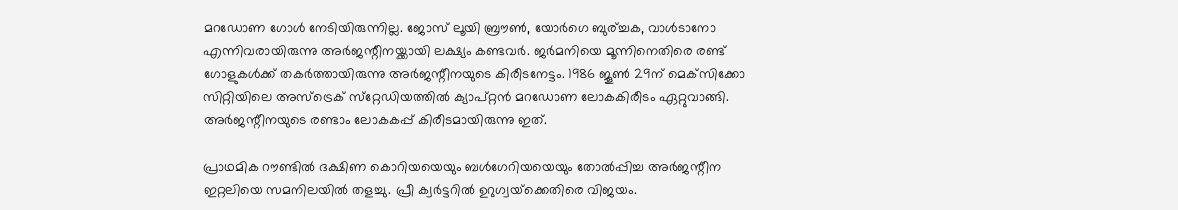മറഡോണ ഗോള്‍ നേടിയിരുന്നില്ല. ജോസ് ലൂയി ബ്രൗണ്‍, യോര്‍ഗെ ബുര്ച്ചക, വാള്‍ടാനോ എന്നിവരായിരുന്നു അര്‍ജന്റീനയ്ക്കായി ലക്ഷ്യം കണ്ടവര്‍. ജര്‍മനിയെ മൂന്നിനെതിരെ രണ്ട് ഗോളുകള്‍ക്ക് തകര്‍ത്തായിരുന്നു അര്‍ജന്റീനയുടെ കിരീടനേട്ടം. 1986 ജൂണ്‍ 29ന് മെക്‌സിക്കോ സിറ്റിയിലെ അസ്‌ട്രെക് സ്‌റ്റേഡിയത്തില്‍ ക്യാപ്റ്റന്‍ മറഡോണ ലോകകിരീടം ഏറ്റുവാങ്ങി. അര്‍ജന്റീനയുടെ രണ്ടാം ലോകകപ്പ് കിരീടമായിരുന്നു ഇത്.

പ്രാഥമിക റൗണ്ടില്‍ ദക്ഷിണ കൊറിയയെയും ബള്‍ഗേറിയയെയും തോല്‍പ്പിച്ച അര്‍ജന്റീന ഇറ്റലിയെ സമനിലയില്‍ തളച്ചു. പ്രീ ക്വര്‍ട്ടറില്‍ ഉറുഗ്വയ്‌ക്കെതിരെ വിജയം.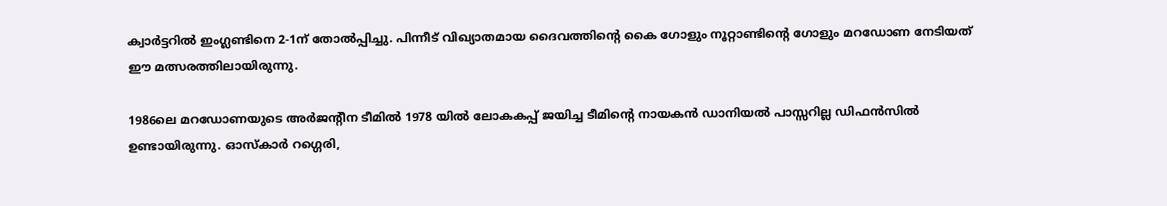ക്വാര്‍ട്ടറില്‍ ഇംഗ്ലണ്ടിനെ 2-1ന് തോല്‍പ്പിച്ചു. പിന്നീട് വിഖ്യാതമായ ദൈവത്തിന്റെ കൈ ഗോളും നൂറ്റാണ്ടിന്റെ ഗോളും മറഡോണ നേടിയത് ഈ മത്സരത്തിലായിരുന്നു.

1986ലെ മറഡോണയുടെ അര്‍ജന്റീന ടീമില്‍ 1978 യില്‍ ലോകകപ്പ് ജയിച്ച ടീമിന്റെ നായകന്‍ ഡാനിയല്‍ പാസ്സറില്ല ഡിഫന്‍സില്‍ ഉണ്ടായിരുന്നു. ഓസ്‌കാര്‍ റഗ്ഗെരി,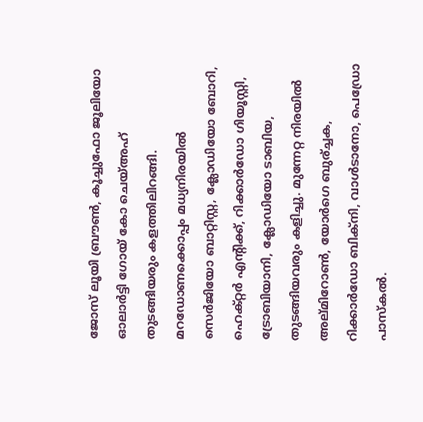ജോസ് ലൂയി ബ്രൗണ്‍, കൂച്ചുഫോ ജൂലിയോ ഓലാര്‍ട്ടി ഗോയ് കോ ചെയ്അഹ് തുടങ്ങിയരും കളത്തിലിറങ്ങി. മറഡോണക്കൊപ്പം മധ്യനിരയില്‍ സെര്‍ജിയോ ബാറ്റിസ്റ്റ, ക്ലോഡിയോ ബോറി, ഹെക്റ്റര്‍ എന്റിക്ക്, റിക്കാര്‍ഡോ ഗിയൂസ്റ്റി, ട്രോബിയാനി, ക്ലോഡിയോ ടാബിയ, തുടങ്ങിയവരും കളിച്ചു. മുന്നേറ്റ നിരയില്‍ അല്മിറോണ്‍, യോര്‍ഗെ ബുര്ച്ചക, റിക്കാര്‍ഡോ ബിക്‌നി, വാള്‍ടാനോ, പെഡ്രോ പാസ്‌കല്‍.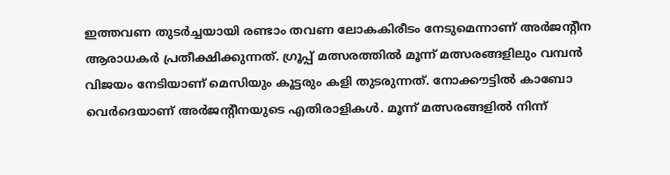ഇത്തവണ തുടര്‍ച്ചയായി രണ്ടാം തവണ ലോകകിരീടം നേടുമെന്നാണ് അര്‍ജന്റീന ആരാധകര്‍ പ്രതീക്ഷിക്കുന്നത്. ഗ്രൂപ്പ് മത്സരത്തില്‍ മൂന്ന് മത്സരങ്ങളിലും വമ്പന്‍ വിജയം നേടിയാണ് മെസിയും കൂട്ടരും കളി തുടരുന്നത്. നോക്കൗട്ടില്‍ കാബോ വെര്‍ദെയാണ് അര്‍ജന്റീനയുടെ എതിരാളികള്‍. മൂന്ന് മത്സരങ്ങളില്‍ നിന്ന്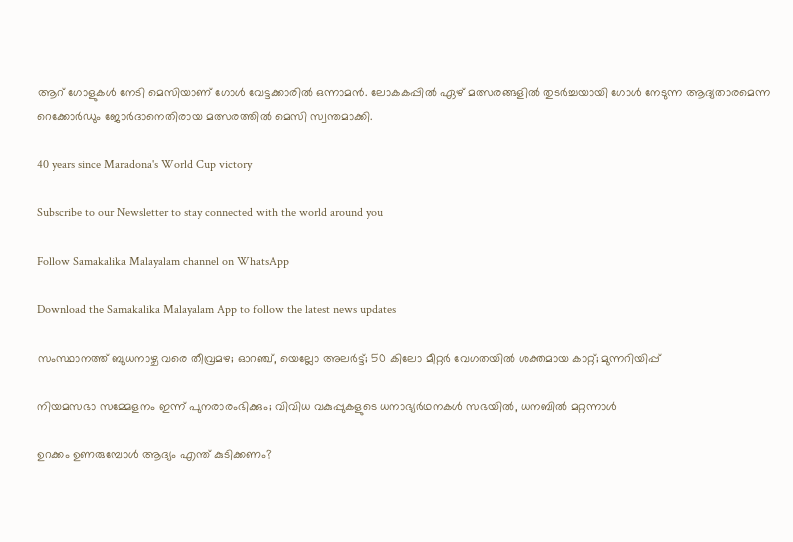ആറ് ഗോളുകള്‍ നേടി മെസിയാണ് ഗോള്‍ വേട്ടക്കാരില്‍ ഒന്നാമന്‍. ലോകകപ്പില്‍ ഏഴ് മത്സരങ്ങളില്‍ തുടര്‍ച്ചയായി ഗോള്‍ നേടുന്ന ആദ്യതാരമെന്ന റെക്കോര്‍ഡും ജോര്‍ദാനെതിരായ മത്സരത്തില്‍ മെസി സ്വന്തമാക്കി.

40 years since Maradona's World Cup victory

Subscribe to our Newsletter to stay connected with the world around you

Follow Samakalika Malayalam channel on WhatsApp

Download the Samakalika Malayalam App to follow the latest news updates

സംസ്ഥാനത്ത് ബുധനാഴ്ച വരെ തീവ്രമഴ; ഓറഞ്ച്, യെല്ലോ അലര്‍ട്ട്; 50 കിലോ മീറ്റര്‍ വേഗതയില്‍ ശക്തമായ കാറ്റ്; മുന്നറിയിപ്പ്

നിയമസഭാ സമ്മേളനം ഇന്ന് പുനരാരംഭിക്കും; വിവിധ വകുപ്പുകളുടെ ധനാഭ്യര്‍ഥനകള്‍ സഭയില്‍, ധനബില്‍ മറ്റന്നാള്‍

ഉറക്കം ഉണരുമ്പോൾ ആദ്യം എന്ത് കുടിക്കണം?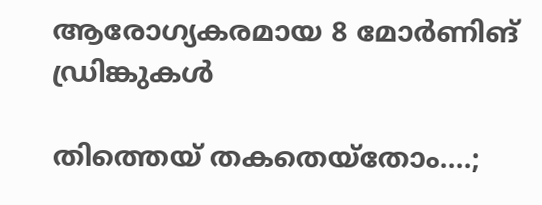ആരോഗ്യകരമായ 8 മോർണിങ് ഡ്രിങ്കുകൾ

തിത്തെയ് തകതെയ്‌തോം....;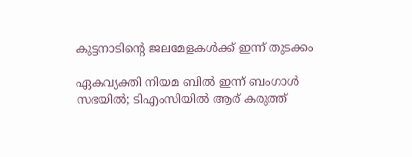കുട്ടനാടിന്റെ ജലമേളകള്‍ക്ക് ഇന്ന് തുടക്കം

ഏകവ്യക്തി നിയമ ബില്‍ ഇന്ന് ബംഗാള്‍ സഭയില്‍; ടിഎംസിയില്‍ ആര് കരുത്ത്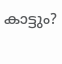കാട്ടും?